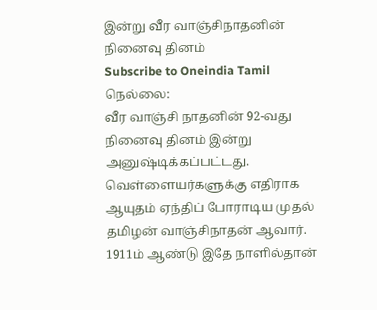இன்று வீர வாஞ்சிநாதனின் நினைவு தினம்
Subscribe to Oneindia Tamil
நெல்லை:
வீர வாஞ்சி நாதனின் 92-வது நினைவு தினம் இன்று அனுஷ்டிக்கப்பட்டது.
வெள்ளையர்களுக்கு எதிராக ஆயுதம் ஏந்திப் போராடிய முதல் தமிழன் வாஞ்சிநாதன் ஆவார்.
1911ம் ஆண்டு இதே நாளில்தான்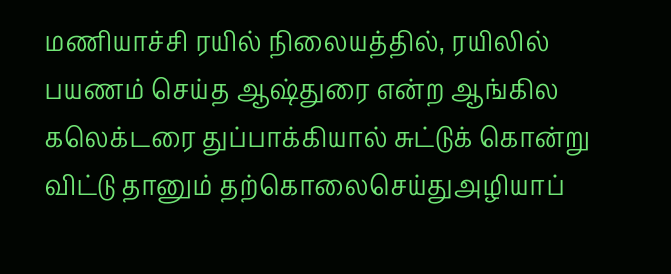மணியாச்சி ரயில் நிலையத்தில், ரயிலில் பயணம் செய்த ஆஷ்துரை என்ற ஆங்கில கலெக்டரை துப்பாக்கியால் சுட்டுக் கொன்று விட்டு தானும் தற்கொலைசெய்துஅழியாப்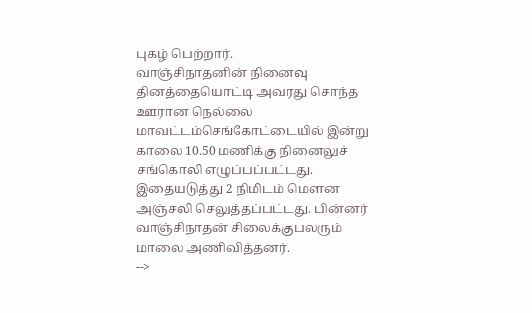புகழ் பெற்றார்.
வாஞ்சிநாதனின் நினைவு தினத்தையொட்டி அவரது சொந்த ஊரான நெல்லை மாவட்டம்செங்கோட்டையில் இன்று காலை 10.50 மணிக்கு நினைலுச் சங்கொலி எழுப்பப்பட்டது.
இதையடுத்து 2 நிமிடம் மெளன அஞ்சலி செலுத்தப்பட்டது. பின்னர் வாஞ்சிநாதன் சிலைக்குபலரும் மாலை அணிவித்தனர்.
-->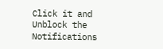Click it and Unblock the Notifications